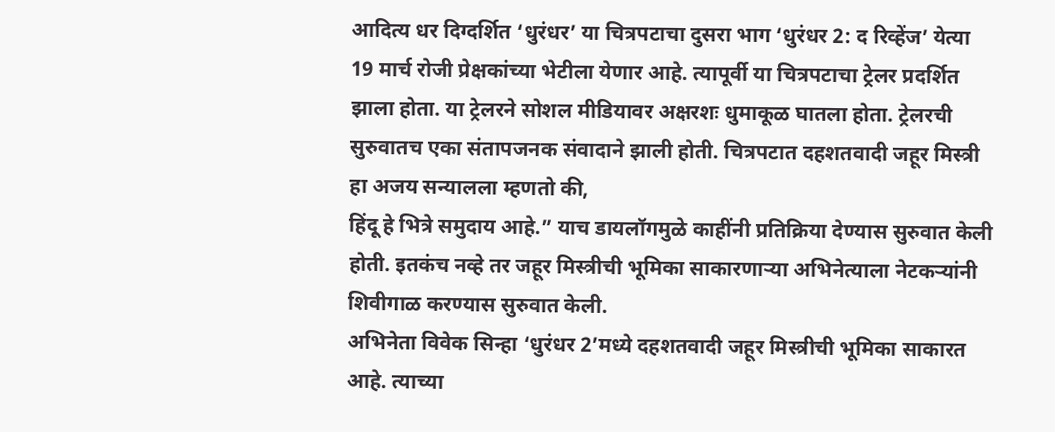आदित्य धर दिग्दर्शित ‘धुरंधर’ या चित्रपटाचा दुसरा भाग ‘धुरंधर 2: द रिव्हेंज’ येत्या 19 मार्च रोजी प्रेक्षकांच्या भेटीला येणार आहे. त्यापूर्वी या चित्रपटाचा ट्रेलर प्रदर्शित झाला होता. या ट्रेलरने सोशल मीडियावर अक्षरशः धुमाकूळ घातला होता. ट्रेलरची सुरुवातच एका संतापजनक संवादाने झाली होती. चित्रपटात दहशतवादी जहूर मिस्त्री हा अजय सन्यालला म्हणतो की,
हिंदू हे भित्रे समुदाय आहे.” याच डायलॉगमुळे काहींनी प्रतिक्रिया देण्यास सुरुवात केली होती. इतकंच नव्हे तर जहूर मिस्त्रीची भूमिका साकारणाऱ्या अभिनेत्याला नेटकऱ्यांनी शिवीगाळ करण्यास सुरुवात केली.
अभिनेता विवेक सिन्हा ‘धुरंधर 2’मध्ये दहशतवादी जहूर मिस्त्रीची भूमिका साकारत आहे. त्याच्या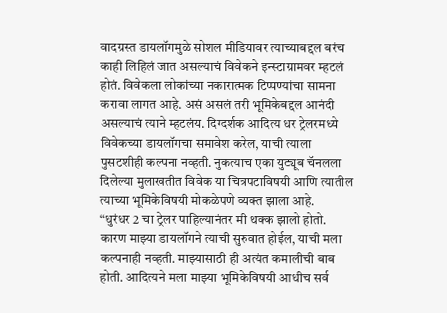वादग्रस्त डायलॉगमुळे सोशल मीडियावर त्याच्याबद्दल बरंच काही लिहिलं जात असल्याचं विवेकने इन्स्टाग्रामवर म्हटलं होतं. विवेकला लोकांच्या नकारात्मक टिप्पण्यांचा सामना करावा लागत आहे. असं असलं तरी भूमिकेबद्दल आनंदी असल्याचं त्याने म्हटलंय. दिग्दर्शक आदित्य धर ट्रेलरमध्ये विवेकच्या डायलॉगचा समावेश करेल, याची त्याला पुसटशीही कल्पना नव्हती. नुकत्याच एका युट्यूब चॅनलला दिलेल्या मुलाखतीत विवेक या चित्रपटाविषयी आणि त्यातील त्याच्या भूमिकेविषयी मोकळेपणे व्यक्त झाला आहे.
“धुरंधर 2 चा ट्रेलर पाहिल्यानंतर मी थक्क झालो होतो. कारण माझ्या डायलॉगने त्याची सुरुवात होईल, याची मला कल्पनाही नव्हती. माझ्यासाठी ही अत्यंत कमालीची बाब होती. आदित्यने मला माझ्या भूमिकेविषयी आधीच सर्व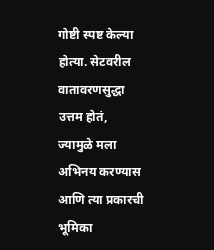गोष्टी स्पष्ट केल्या होत्या. सेटवरील वातावरणसुद्धा उत्तम होतं, ज्यामुळे मला अभिनय करण्यास आणि त्या प्रकारची भूमिका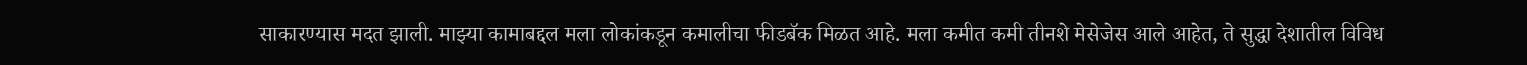साकारण्यास मदत झाली. माझ्या कामाबद्दल मला लोकांकडून कमालीचा फीडबॅक मिळत आहे. मला कमीत कमी तीनशे मेसेजेस आले आहेत, ते सुद्धा देशातील विविध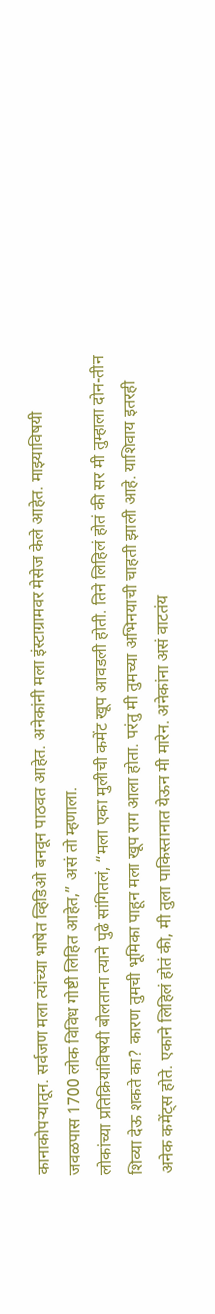कानाकोपऱ्यातून. सर्वजण मला त्यांच्या भाषेत व्हिडिओ बनवून पाठवत आहेत. अनेकांनी मला इंस्टाग्रामवर मेसेज केले आहेत. माझ्याविषयी जवळपास 1700 लोक विविध गोष्टी लिहित आहेत,” असं तो म्हणाला.
लोकांच्या प्रतिक्रियांविषयी बोलताना त्याने पुढे सांगितलं, “मला एका मुलीची कमेंट खूप आवडली होती. तिने लिहिलं होतं की सर मी तुम्हाला दोन-तीन शिव्या देऊ शकते का? कारण तुमची भूमिका पाहून मला खूप राग आला होता. परंतु मी तुमच्या अभिनयाची चाहती झाली आहे. याशिवाय इतरही अनेक कमेंट्स होते. एकाने लिहिलं होतं की, मी तुला पाकिस्तानात येऊन मी मारेन. अनेकांना असं वाटतंय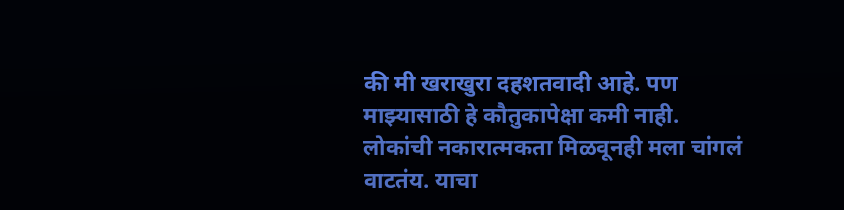की मी खराखुरा दहशतवादी आहे. पण माझ्यासाठी हे कौतुकापेक्षा कमी नाही. लोकांची नकारात्मकता मिळवूनही मला चांगलं वाटतंय. याचा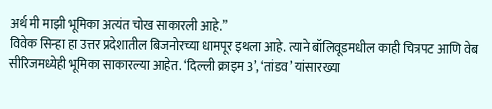अर्थ मी माझी भूमिका अत्यंत चोख साकारली आहे.”
विवेक सिन्हा हा उत्तर प्रदेशातील बिजनोरच्या धामपूर इथला आहे. त्याने बॉलिवूडमधील काही चित्रपट आणि वेब सीरिजमध्येही भूमिका साकारल्या आहेत. ‘दिल्ली क्राइम 3’, ‘तांडव’ यांसारख्या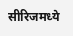सीरिजमध्ये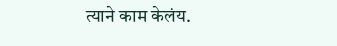त्याने काम केलंय.